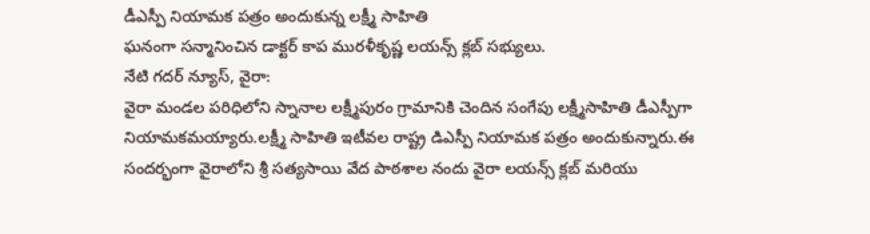డీఎస్పీ నియామక పత్రం అందుకున్న లక్ష్మీ సాహితి
ఘనంగా సన్మానించిన డాక్టర్ కాప మురళీకృష్ణ లయన్స్ క్లబ్ సభ్యులు.
నేటి గదర్ న్యూస్, వైరా:
వైరా మండల పరిధిలోని స్నానాల లక్ష్మీపురం గ్రామానికి చెందిన సంగేపు లక్ష్మీసాహితి డీఎస్పీగా నియామకమయ్యారు.లక్ష్మీ సాహితి ఇటీవల రాష్ట్ర డిఎస్పీ నియామక పత్రం అందుకున్నారు.ఈ సందర్భంగా వైరాలోని శ్రీ సత్యసాయి వేద పాఠశాల నందు వైరా లయన్స్ క్లబ్ మరియు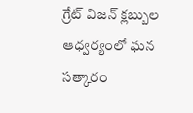గ్రేట్ విజన్ క్లబ్బుల ఆధ్వర్యంలో ఘన సత్కారం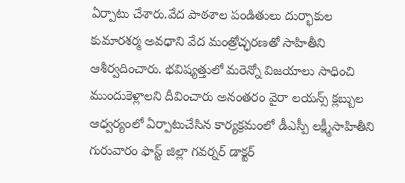ఏర్పాటు చేశారు.వేద పాఠశాల పండితులు దుర్భాకుల కుమారశర్మ అవధాని వేద మంత్రోచ్ఛరణతో సాహితీని ఆశీర్వదించారు. భవిష్యత్తులో మరెన్నో విజయాలు సాధించి ముందుకెళ్లాలని దీవించారు అనంతరం వైరా లయన్స్ క్లబ్బుల ఆధ్వర్యంలో ఏర్పాటుచేసిన కార్యక్రమంలో డీఎస్పీ లక్ష్మీసాహితీని గురువారం ఫాస్ట్ జిల్లా గవర్నర్ డాక్టర్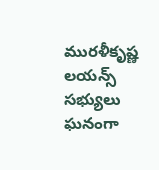మురళీకృష్ణ లయన్స్ సభ్యులు ఘనంగా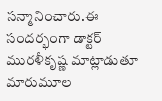సన్మానించారు.ఈ సందర్భంగా డాక్టర్ మురళీకృష్ణ మాట్లాడుతూ మారుమూల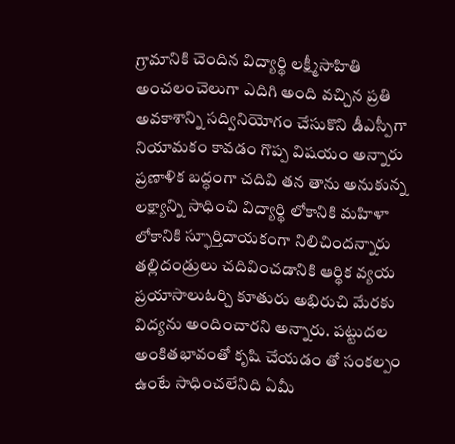గ్రామానికి చెందిన విద్యార్థి లక్ష్మీసాహితి అంచలంచెలుగా ఎదిగి అంది వచ్చిన ప్రతి అవకాశాన్ని సద్వినియోగం చేసుకొని డీఎస్పీగా నియామకం కావడం గొప్ప విషయం అన్నారు ప్రణాళిక బద్ధంగా చదివి తన తాను అనుకున్న లక్ష్యాన్ని సాధించి విద్యార్థి లోకానికి మహిళా లోకానికి స్ఫూర్తిదాయకంగా నిలిచిందన్నారు తల్లిదండ్రులు చదివించడానికి ఆర్థిక వ్యయ ప్రయాసాలుఓర్చి కూతురు అభిరుచి మేరకు విద్యను అందించారని అన్నారు. పట్టుదల అంకితభావంతో కృషి చేయడం తో సంకల్పం ఉంటే సాధించలేనిది ఏమీ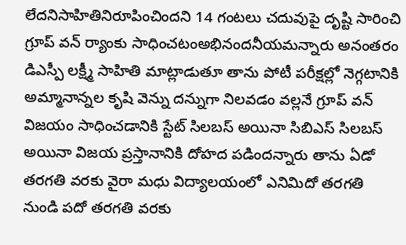లేదనిసాహితినిరూపించిందని 14 గంటలు చదువుపై దృష్టి సారించి గ్రూప్ వన్ ర్యాంకు సాధించటంఅభినందనీయమన్నారు అనంతరం డిఎస్పీ లక్ష్మీ సాహితి మాట్లాడుతూ తాను పోటీ పరీక్షల్లో నెగ్గటానికి అమ్మానాన్నల కృషి వెన్ను దన్నుగా నిలవడం వల్లనే గ్రూప్ వన్ విజయం సాధించడానికి స్టేట్ సిలబస్ అయినా సిబిఎస్ సిలబస్ అయినా విజయ ప్రస్తానానికి దోహద పడిందన్నారు తాను ఏడో తరగతి వరకు వైరా మధు విద్యాలయంలో ఎనిమిదో తరగతి నుండి పదో తరగతి వరకు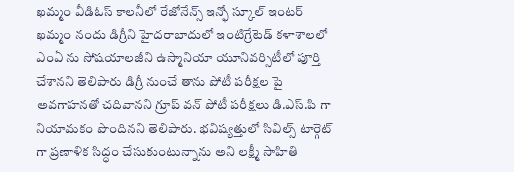ఖమ్మం వీడిఓస్ కాలనీలో రేజోనేన్స్ ఇన్ఫో స్కూల్ ఇంటర్ ఖమ్మం నందు డిగ్రీని హైదరాబాదులో ఇంటిగ్రేటెడ్ కళాశాలలో ఎంఏ ను సోషయాలజీని ఉస్మానియా యూనివర్సిటీలో పూర్తి చేశానని తెలిపారు డిగ్రీ నుంచే తాను పోటీ పరీక్షల పై అవగాహనతో చదివానని గ్రూప్ వన్ పోటీ పరీక్షలు డి.ఎస్.పి గా నియామకం పొందినని తెలిపారు. భవిష్యత్తులో సివిల్స్ టార్గెట్ గా ప్రణాళిక సిద్ధం చేసుకుంటున్నాను అని లక్ష్మీ సాహితి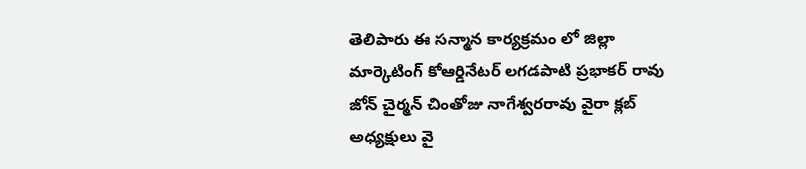తెలిపారు ఈ సన్మాన కార్యక్రమం లో జిల్లా మార్కెటింగ్ కోఆర్డినేటర్ లగడపాటి ప్రభాకర్ రావు జోన్ చైర్మన్ చింతోజు నాగేశ్వరరావు వైరా క్లబ్ అధ్యక్షులు వై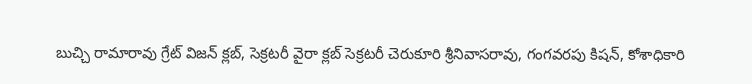బుచ్చి రామారావు గ్రేట్ విజన్ క్లబ్, సెక్రటరీ వైరా క్లబ్ సెక్రటరీ చెరుకూరి శ్రీనివాసరావు, గంగవరపు కిషన్, కోశాధికారి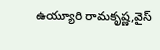ఉయ్యూరి రామకృష్ణ,వైస్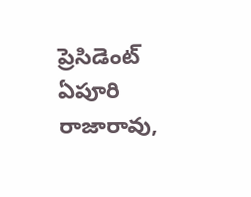ప్రెసిడెంట్ ఏపూరి రాజారావు,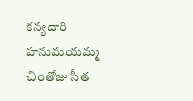కన్యదారి హనుమయమ్మ చింతోజు సీత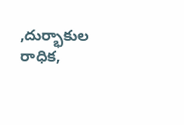,దుర్భాకుల రాధిక,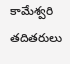కామేశ్వరి తదితరులు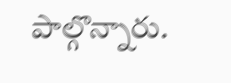పాల్గొన్నారు.